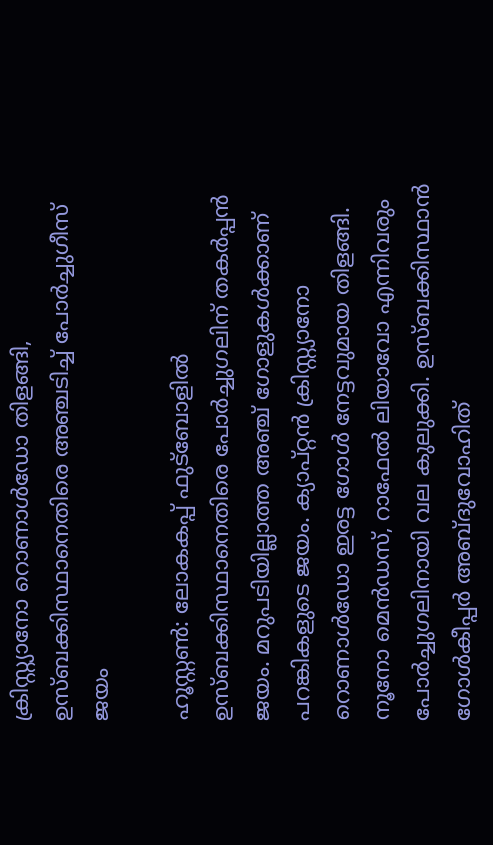ക്രിസ്റ്റ്യാനോ റൊണാള്‍ഡോ തിളങ്ങി, ഉസ്ബക്കിസ്ഥാനെതിരെ അഞ്ചടിച്ച് പോര്‍ച്ചുഗീസ് ജയം

ഹൂസ്റ്റണ്‍: ലോകകപ്പ് ഫുട്‌ബോളില്‍ ഉസ്ബക്കിസ്ഥാനെതിരെ പോര്‍ച്ചുഗലിന് തകര്‍പ്പന്‍ ജയം. മറുപടിയില്ലാത്ത അഞ്ച് ഗോളുകള്‍ക്കാണ് പറങ്കികളുടെ ജയം. ക്യാപ്റ്റന്‍ ക്രിസ്റ്റ്യാനോ റൊണാള്‍ഡോ ഇരട്ട ഗോള്‍ നേട്ടവുമായ തിളങ്ങി. നൂനോ മെന്‍ഡസ്, റാഫേല്‍ ലിയാവോ എന്നിവരും പോര്‍ച്ചുഗലിനായി വല കുലുക്കി. ഉസ്ബക്കിസ്ഥാന്‍ ഗോള്‍കീപ്പര്‍ അബ്ദുവോഹിത്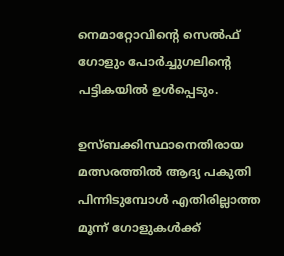നെമാറ്റോവിന്റെ സെല്‍ഫ് ഗോളും പോര്‍ച്ചുഗലിന്റെ പട്ടികയില്‍ ഉള്‍പ്പെടും.

ഉസ്ബക്കിസ്ഥാനെതിരായ മത്സരത്തില്‍ ആദ്യ പകുതി പിന്നിടുമ്പോള്‍ എതിരില്ലാത്ത മൂന്ന് ഗോളുകള്‍ക്ക്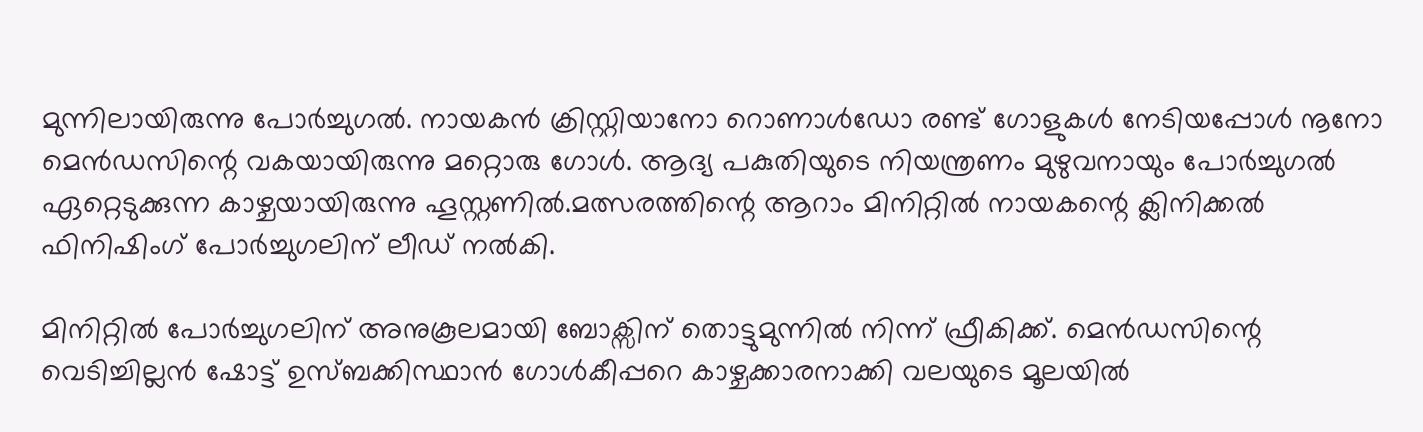മുന്നിലായിരുന്നു പോര്‍ച്ചുഗല്‍. നായകന്‍ ക്രിസ്റ്റിയാനോ റൊണാള്‍ഡോ രണ്ട് ഗോളുകള്‍ നേടിയപ്പോള്‍ നൂനോ മെന്‍ഡസിന്റെ വകയായിരുന്നു മറ്റൊരു ഗോള്‍. ആദ്യ പകുതിയുടെ നിയന്ത്രണം മുഴുവനായും പോര്‍ച്ചുഗല്‍ ഏറ്റെടുക്കുന്ന കാഴ്ചയായിരുന്നു ഹൂസ്റ്റണില്‍.മത്സരത്തിന്റെ ആറാം മിനിറ്റില്‍ നായകന്റെ ക്ലിനിക്കല്‍ ഫിനിഷിംഗ് പോര്‍ച്ചുഗലിന് ലീഡ് നല്‍കി.

മിനിറ്റില്‍ പോര്‍ച്ചുഗലിന് അനുകൂലമായി ബോക്സിന് തൊട്ടുമുന്നില്‍ നിന്ന് ഫ്രീകിക്ക്. മെന്‍ഡസിന്റെ വെടിച്ചില്ലന്‍ ഷോട്ട് ഉസ്ബക്കിസ്ഥാന്‍ ഗോള്‍കീപ്പറെ കാഴ്ചക്കാരനാക്കി വലയുടെ മൂലയില്‍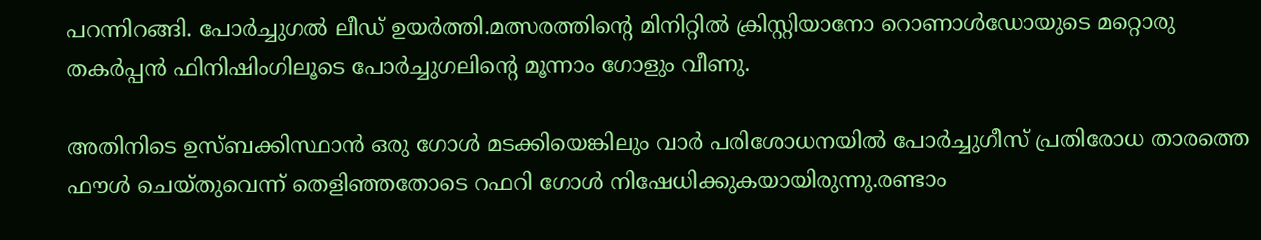പറന്നിറങ്ങി. പോര്‍ച്ചുഗല്‍ ലീഡ് ഉയര്‍ത്തി.മത്സരത്തിന്റെ മിനിറ്റില്‍ ക്രിസ്റ്റിയാനോ റൊണാള്‍ഡോയുടെ മറ്റൊരു തകര്‍പ്പന്‍ ഫിനിഷിംഗിലൂടെ പോര്‍ച്ചുഗലിന്റെ മൂന്നാം ഗോളും വീണു.

അതിനിടെ ഉസ്ബക്കിസ്ഥാന്‍ ഒരു ഗോള്‍ മടക്കിയെങ്കിലും വാര്‍ പരിശോധനയില്‍ പോര്‍ച്ചുഗീസ് പ്രതിരോധ താരത്തെ ഫൗള്‍ ചെയ്തുവെന്ന് തെളിഞ്ഞതോടെ റഫറി ഗോള്‍ നിഷേധിക്കുകയായിരുന്നു.രണ്ടാം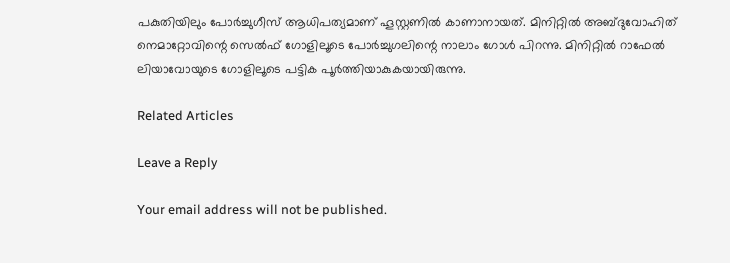പകുതിയിലും പോര്‍ച്ചുഗീസ് ആധിപത്യമാണ് ഹൂസ്റ്റണില്‍ കാണാനായത്. മിനിറ്റില്‍ അബ്ദുവോഹിത് നെമാറ്റോവിന്റെ സെല്‍ഫ് ഗോളിലൂടെ പോര്‍ച്ചുഗലിന്റെ നാലാം ഗോള്‍ പിറന്നു. മിനിറ്റില്‍ റാഫേല്‍ ലിയാവോയുടെ ഗോളിലൂടെ പട്ടിക പൂര്‍ത്തിയാകുകയായിരുന്നു.

Related Articles

Leave a Reply

Your email address will not be published.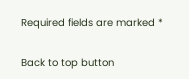Required fields are marked *

Back to top button